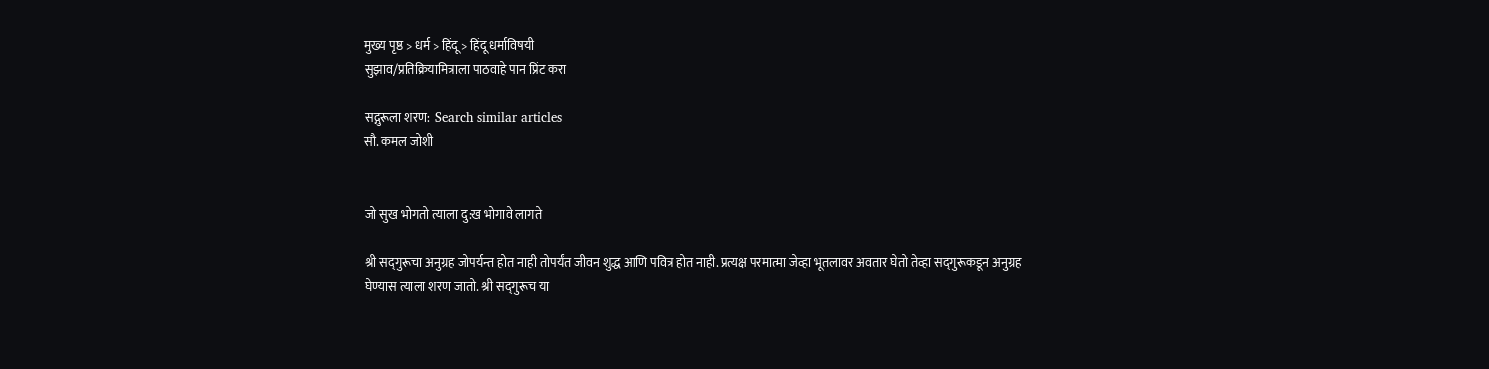मुख्य पृष्ठ > धर्म > हिंदू > हिंदू धर्माविषयी
सुझाव/प्रतिक्रियामित्राला पाठवाहे पान प्रिंट करा

सद्गुरूला शरण:  Search similar articles
सौ. कमल जोशी


जो सुख भोगतो त्याला दु:ख भोगावे लागते

श्री सद्‍गुरूचा अनुग्रह जोपर्यन्त होत नाही तोपर्यंत जीवन शुद्ध आणि पवित्र होत नाही. प्रत्यक्ष परमात्मा जेव्हा भूतलावर अवतार घेतो तेव्हा सद्‍गुरूकडून अनुग्रह घेण्यास त्याला शरण जातो. श्री सद्‍गुरूच या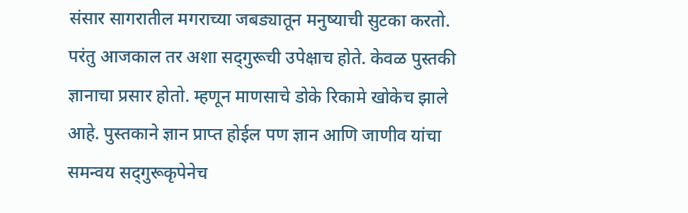संसार सागरातील मगराच्या जबड्यातून मनुष्याची सुटका करतो. परंतु आजकाल तर अशा सद्‍गुरूची उपेक्षाच होते. केवळ पुस्तकी ज्ञानाचा प्रसार होतो. म्हणून माणसाचे डोके रिकामे खोकेच झाले आहे. पुस्तकाने ज्ञान प्राप्त होईल पण ज्ञान आणि जाणीव यांचा समन्वय सद्‍गुरूकृपेनेच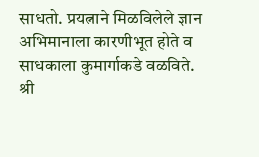साधतो. प्रयत्नाने मिळविलेले ज्ञान अभिमानाला कारणीभूत होते व साधकाला ‍कुमार्गाकडे वळविते. श्री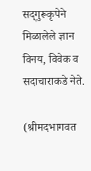सद्‍गुरूकृपेने मिळालेले ज्ञान विनय, विवेक व सदाचाराकडे नेते.

(श्रीमदभागवत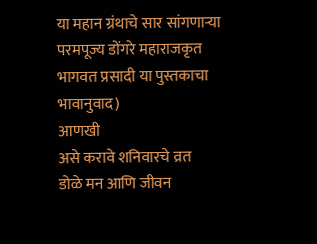या महान ग्रंथाचे सार सांगणाऱ्या परमपूज्य डोंगरे महाराजकृत भागवत प्रसादी या पुस्तकाचा भावानुवाद)
आणखी
असे करावे शनिवारचे व्रत
डोळे मन आणि जीवन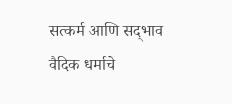सत्कर्म आणि सद्‍भाव
वैदिक धर्माचे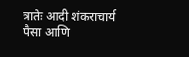त्रातेः आदी शंकराचार्य
पैसा आणि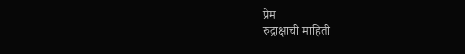प्रेम
रुद्राक्षाची माहिती